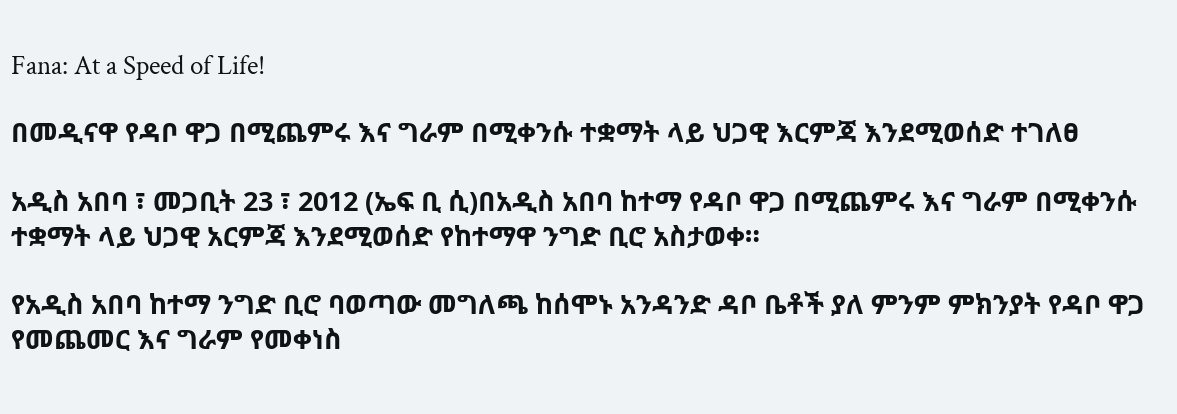Fana: At a Speed of Life!

በመዲናዋ የዳቦ ዋጋ በሚጨምሩ እና ግራም በሚቀንሱ ተቋማት ላይ ህጋዊ እርምጃ እንደሚወሰድ ተገለፀ

አዲስ አበባ ፣ መጋቢት 23 ፣ 2012 (ኤፍ ቢ ሲ)በአዲስ አበባ ከተማ የዳቦ ዋጋ በሚጨምሩ እና ግራም በሚቀንሱ ተቋማት ላይ ህጋዊ አርምጃ እንደሚወሰድ የከተማዋ ንግድ ቢሮ አስታወቀ።

የአዲስ አበባ ከተማ ንግድ ቢሮ ባወጣው መግለጫ ከሰሞኑ አንዳንድ ዳቦ ቤቶች ያለ ምንም ምክንያት የዳቦ ዋጋ የመጨመር እና ግራም የመቀነስ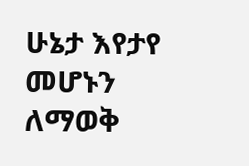ሁኔታ እየታየ መሆኑን ለማወቅ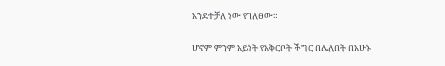አንደተቻለ ነው የገለፀው።

ሆኖም ምንም አይነት የአቅርቦት ችግር በሌለበት በአሁኑ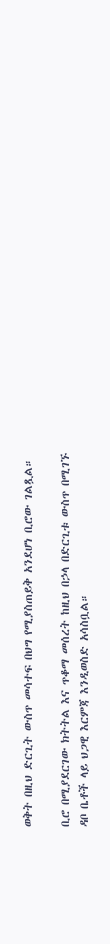ወቅት በዚህ ድርጊት ውስጥ መሳተፍ በህግ የሚያስጠይቅ አንደሆነ ቢሮው ገልጿል።

ቢሮ በሚያደርገው ክትትል እና ጥቆማ መሰረት ከዚህ በኃላ በድርጊቱ ውስጥ በሚገኙ ዳቦ ቤቶች ላይ ህጋዊ እርምጃ እንዲወስድ አሳስቧል።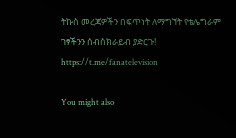ትኩስ መረጃዎችን በፍጥነት ለማግኘት የቴሌግራም ገፃችንን ሰብስክራይብ ያድርጉ!
https://t.me/fanatelevision

You might also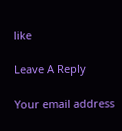like

Leave A Reply

Your email address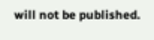will not be published.